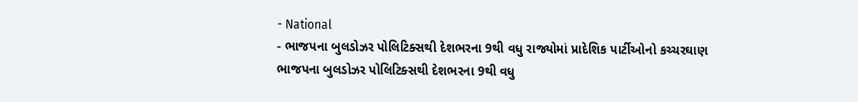- National
- ભાજપના બુલડોઝર પોલિટિક્સથી દેશભરના 9થી વધુ રાજ્યોમાં પ્રાદેશિક પાર્ટીઓનો કચ્ચરઘાણ
ભાજપના બુલડોઝર પોલિટિક્સથી દેશભરના 9થી વધુ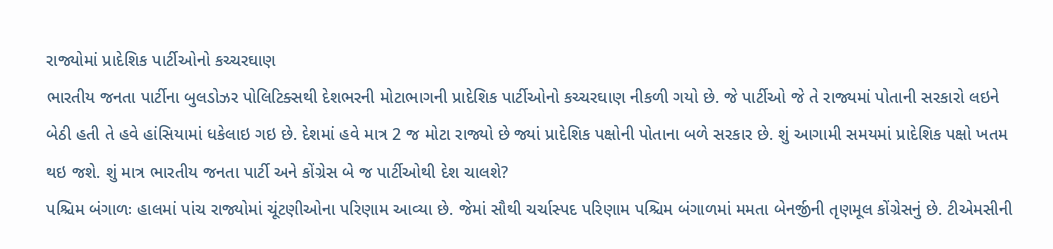રાજ્યોમાં પ્રાદેશિક પાર્ટીઓનો કચ્ચરઘાણ
ભારતીય જનતા પાર્ટીના બુલડોઝર પોલિટિક્સથી દેશભરની મોટાભાગની પ્રાદેશિક પાર્ટીઓનો કચ્ચરઘાણ નીકળી ગયો છે. જે પાર્ટીઓ જે તે રાજ્યમાં પોતાની સરકારો લઇને બેઠી હતી તે હવે હાંસિયામાં ધકેલાઇ ગઇ છે. દેશમાં હવે માત્ર 2 જ મોટા રાજ્યો છે જ્યાં પ્રાદેશિક પક્ષોની પોતાના બળે સરકાર છે. શું આગામી સમયમાં પ્રાદેશિક પક્ષો ખતમ થઇ જશે. શું માત્ર ભારતીય જનતા પાર્ટી અને કોંગ્રેસ બે જ પાર્ટીઓથી દેશ ચાલશે?
પશ્ચિમ બંગાળઃ હાલમાં પાંચ રાજ્યોમાં ચૂંટણીઓના પરિણામ આવ્યા છે. જેમાં સૌથી ચર્ચાસ્પદ પરિણામ પશ્ચિમ બંગાળમાં મમતા બેનર્જીની તૃણમૂલ કોંગ્રેસનું છે. ટીએમસીની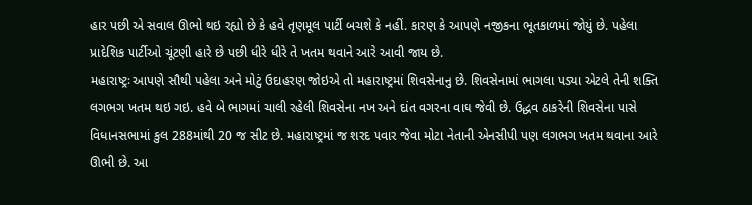હાર પછી એ સવાલ ઊભો થઇ રહ્યો છે કે હવે તૃણમૂલ પાર્ટી બચશે કે નહીં. કારણ કે આપણે નજીકના ભૂતકાળમાં જોયું છે. પહેલા પ્રાદેશિક પાર્ટીઓ ચૂંટણી હારે છે પછી ધીરે ધીરે તે ખતમ થવાને આરે આવી જાય છે.
મહારાષ્ટ્રઃ આપણે સૌથી પહેલા અને મોટું ઉદાહરણ જોઇએ તો મહારાષ્ટ્રમાં શિવસેનાનુ છે. શિવસેનામાં ભાગલા પડ્યા એટલે તેની શક્તિ લગભગ ખતમ થઇ ગઇ. હવે બે ભાગમાં ચાલી રહેલી શિવસેના નખ અને દાંત વગરના વાઘ જેવી છે. ઉદ્ધવ ઠાકરેની શિવસેના પાસે વિધાનસભામાં કુલ 288માંથી 20 જ સીટ છે. મહારાષ્ટ્રમાં જ શરદ પવાર જેવા મોટા નેતાની એનસીપી પણ લગભગ ખતમ થવાના આરે ઊભી છે. આ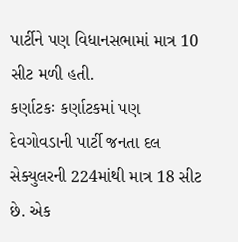પાર્ટીને પણ વિધાનસભામાં માત્ર 10 સીટ મળી હતી.
કર્ણાટકઃ કર્ણાટકમાં પણ દેવગોવડાની પાર્ટી જનતા દલ સેક્યુલરની 224માંથી માત્ર 18 સીટ છે. એક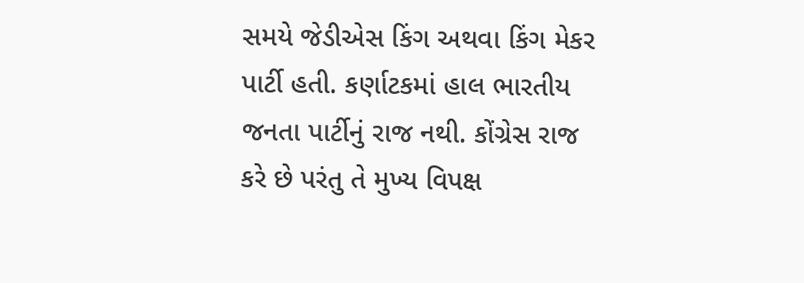સમયે જેડીએસ કિંગ અથવા કિંગ મેકર પાર્ટી હતી. કર્ણાટકમાં હાલ ભારતીય જનતા પાર્ટીનું રાજ નથી. કોંગ્રેસ રાજ કરે છે પરંતુ તે મુખ્ય વિપક્ષ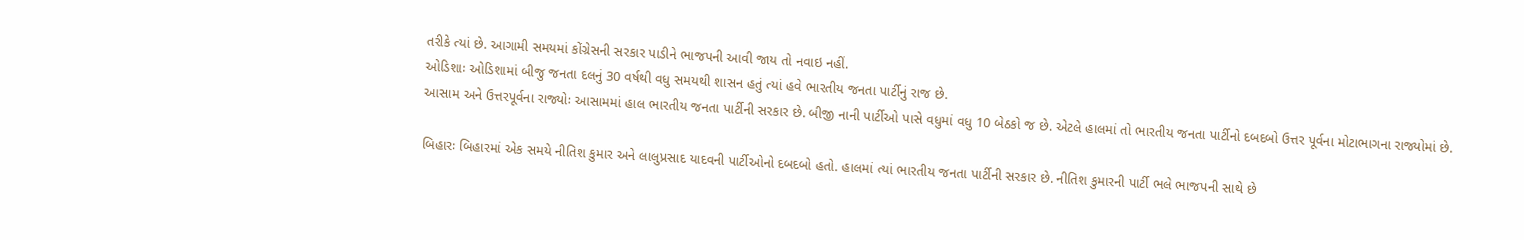તરીકે ત્યાં છે. આગામી સમયમાં કોંગ્રેસની સરકાર પાડીને ભાજપની આવી જાય તો નવાઇ નહીં.
ઓડિશાઃ ઓડિશામાં બીજુ જનતા દલનું 30 વર્ષથી વધુ સમયથી શાસન હતું ત્યાં હવે ભારતીય જનતા પાર્ટીનું રાજ છે.
આસામ અને ઉત્તરપૂર્વના રાજ્યોઃ આસામમાં હાલ ભારતીય જનતા પાર્ટીની સરકાર છે. બીજી નાની પાર્ટીઓ પાસે વધુમાં વધુ 10 બેઠકો જ છે. એટલે હાલમાં તો ભારતીય જનતા પાર્ટીનો દબદબો ઉત્તર પૂર્વના મોટાભાગના રાજ્યોમાં છે.

બિહારઃ બિહારમાં એક સમયે નીતિશ કુમાર અને લાલુપ્રસાદ યાદવની પાર્ટીઓનો દબદબો હતો. હાલમાં ત્યાં ભારતીય જનતા પાર્ટીની સરકાર છે. નીતિશ કુમારની પાર્ટી ભલે ભાજપની સાથે છે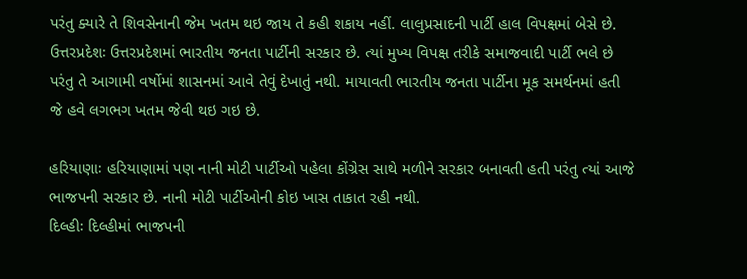પરંતુ ક્યારે તે શિવસેનાની જેમ ખતમ થઇ જાય તે કહી શકાય નહીં. લાલુપ્રસાદની પાર્ટી હાલ વિપક્ષમાં બેસે છે.
ઉત્તરપ્રદેશઃ ઉત્તરપ્રદેશમાં ભારતીય જનતા પાર્ટીની સરકાર છે. ત્યાં મુખ્ય વિપક્ષ તરીકે સમાજવાદી પાર્ટી ભલે છે પરંતુ તે આગામી વર્ષોમાં શાસનમાં આવે તેવું દેખાતું નથી. માયાવતી ભારતીય જનતા પાર્ટીના મૂક સમર્થનમાં હતી જે હવે લગભગ ખતમ જેવી થઇ ગઇ છે.

હરિયાણાઃ હરિયાણામાં પણ નાની મોટી પાર્ટીઓ પહેલા કોંગ્રેસ સાથે મળીને સરકાર બનાવતી હતી પરંતુ ત્યાં આજે ભાજપની સરકાર છે. નાની મોટી પાર્ટીઓની કોઇ ખાસ તાકાત રહી નથી.
દિલ્હીઃ દિલ્હીમાં ભાજપની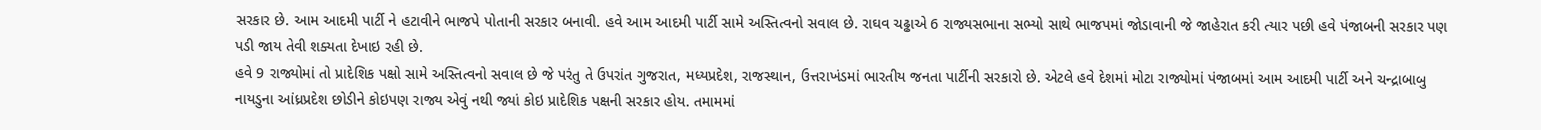સરકાર છે. આમ આદમી પાર્ટી ને હટાવીને ભાજપે પોતાની સરકાર બનાવી. હવે આમ આદમી પાર્ટી સામે અસ્તિત્વનો સવાલ છે. રાઘવ ચઢ્ઢાએ 6 રાજ્યસભાના સભ્યો સાથે ભાજપમાં જોડાવાની જે જાહેરાત કરી ત્યાર પછી હવે પંજાબની સરકાર પણ પડી જાય તેવી શક્યતા દેખાઇ રહી છે.
હવે 9 રાજ્યોમાં તો પ્રાદેશિક પક્ષો સામે અસ્તિત્વનો સવાલ છે જે પરંતુ તે ઉપરાંત ગુજરાત, મધ્યપ્રદેશ, રાજસ્થાન, ઉત્તરાખંડમાં ભારતીય જનતા પાર્ટીની સરકારો છે. એટલે હવે દેશમાં મોટા રાજ્યોમાં પંજાબમાં આમ આદમી પાર્ટી અને ચન્દ્રાબાબુ નાયડુના આંધ્રપ્રદેશ છોડીને કોઇપણ રાજ્ય એવું નથી જ્યાં કોઇ પ્રાદેશિક પક્ષની સરકાર હોય. તમામમાં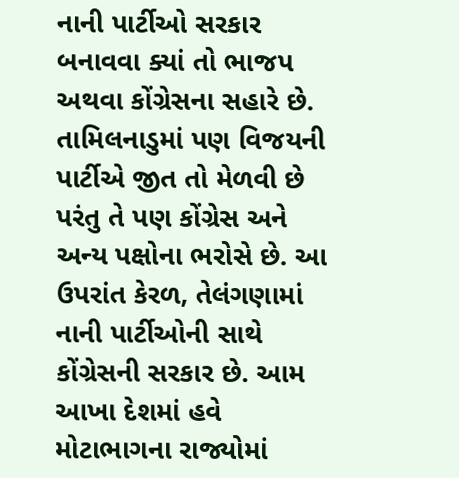નાની પાર્ટીઓ સરકાર બનાવવા ક્યાં તો ભાજપ અથવા કોંગ્રેસના સહારે છે. તામિલનાડુમાં પણ વિજયની પાર્ટીએ જીત તો મેળવી છે પરંતુ તે પણ કોંગ્રેસ અને અન્ય પક્ષોના ભરોસે છે. આ ઉપરાંત કેરળ, તેલંગણામાં નાની પાર્ટીઓની સાથે કોંગ્રેસની સરકાર છે. આમ આખા દેશમાં હવે મોટાભાગના રાજ્યોમાં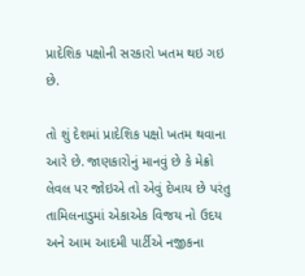પ્રાદેશિક પક્ષોની સરકારો ખતમ થઇ ગઇ છે.

તો શું દેશમાં પ્રાદેશિક પક્ષો ખતમ થવાના આરે છે. જાણકારોનું માનવું છે કે મેક્રો લેવલ પર જોઇએ તો એવું દેખાય છે પરંતુ તામિલનાડુમાં એકાએક વિજય નો ઉદય અને આમ આદમી પાર્ટીએ નજીકના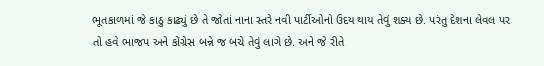ભૂતકાળમાં જે કાઠુ કાઢ્યું છે તે જોતાં નાના સ્તરે નવી પાર્ટીઓનો ઉદય થાય તેવું શક્ય છે. પરંતુ દેશના લેવલ પર તો હવે ભાજપ અને કોંગ્રેસ બન્ને જ બચે તેવું લાગે છે. અને જે રીતે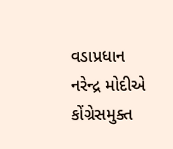વડાપ્રધાન નરેન્દ્ર મોદીએ કોંગ્રેસમુક્ત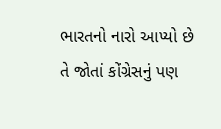ભારતનો નારો આપ્યો છે તે જોતાં કોંગ્રેસનું પણ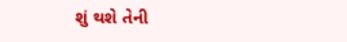શું થશે તેની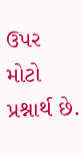ઉપર મોટો પ્રશ્નાર્થ છે.